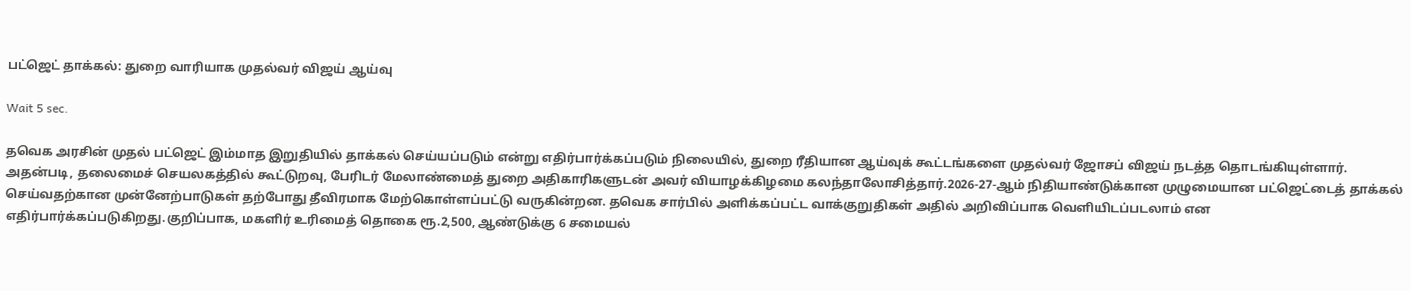பட்ஜெட் தாக்கல்: துறை வாரியாக முதல்வர் விஜய் ஆய்வு

Wait 5 sec.

தவெக அரசின் முதல் பட்ஜெட் இம்மாத இறுதியில் தாக்கல் செய்யப்படும் என்று எதிர்பார்க்கப்படும் நிலையில், துறை ரீதியான ஆய்வுக் கூட்டங்களை முதல்வர் ஜோசப் விஜய் நடத்த தொடங்கியுள்ளார். அதன்படி, தலைமைச் செயலகத்தில் கூட்டுறவு, பேரிடர் மேலாண்மைத் துறை அதிகாரிகளுடன் அவர் வியாழக்கிழமை கலந்தாலோசித்தார்.2026-27-ஆம் நிதியாண்டுக்கான முழுமையான பட்ஜெட்டைத் தாக்கல் செய்வதற்கான முன்னேற்பாடுகள் தற்போது தீவிரமாக மேற்கொள்ளப்பட்டு வருகின்றன. தவெக சார்பில் அளிக்கப்பட்ட வாக்குறுதிகள் அதில் அறிவிப்பாக வெளியிடப்படலாம் என எதிர்பார்க்கப்படுகிறது.குறிப்பாக, மகளிர் உரிமைத் தொகை ரூ.2,500, ஆண்டுக்கு 6 சமையல்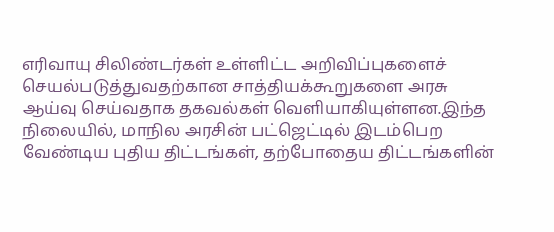எரிவாயு சிலிண்டர்கள் உள்ளிட்ட அறிவிப்புகளைச் செயல்படுத்துவதற்கான சாத்தியக்கூறுகளை அரசு ஆய்வு செய்வதாக தகவல்கள் வெளியாகியுள்ளன.இந்த நிலையில், மாநில அரசின் பட்ஜெட்டில் இடம்பெற வேண்டிய புதிய திட்டங்கள், தற்போதைய திட்டங்களின்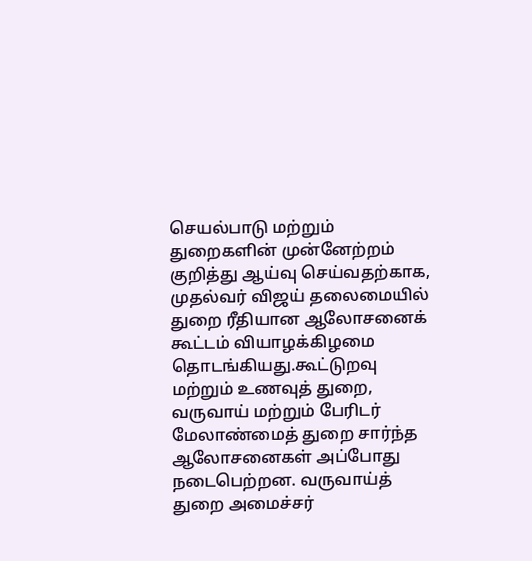செயல்பாடு மற்றும் துறைகளின் முன்னேற்றம் குறித்து ஆய்வு செய்வதற்காக, முதல்வர் விஜய் தலைமையில் துறை ரீதியான ஆலோசனைக் கூட்டம் வியாழக்கிழமை தொடங்கியது.கூட்டுறவு மற்றும் உணவுத் துறை, வருவாய் மற்றும் பேரிடர் மேலாண்மைத் துறை சார்ந்த ஆலோசனைகள் அப்போது நடைபெற்றன. வருவாய்த் துறை அமைச்சர்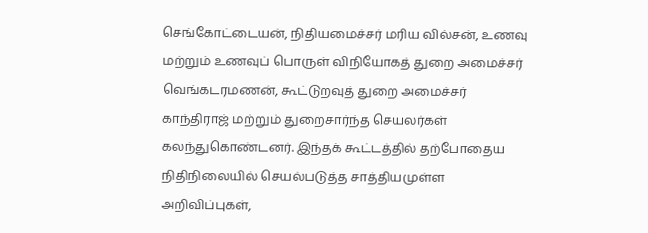செங்கோட்டையன், நிதியமைச்சர் மரிய வில்சன், உணவு மற்றும் உணவுப் பொருள் விநியோகத் துறை அமைச்சர் வெங்கடரமணன், கூட்டுறவுத் துறை அமைச்சர் காந்திராஜ் மற்றும் துறைசார்ந்த செயலர்கள் கலந்துகொண்டனர். இந்தக் கூட்டத்தில் தற்போதைய நிதிநிலையில் செயல்படுத்த சாத்தியமுள்ள அறிவிப்புகள்,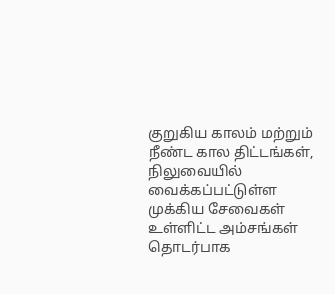குறுகிய காலம் மற்றும் நீண்ட கால திட்டங்கள், நிலுவையில் வைக்கப்பட்டுள்ள முக்கிய சேவைகள் உள்ளிட்ட அம்சங்கள் தொடர்பாக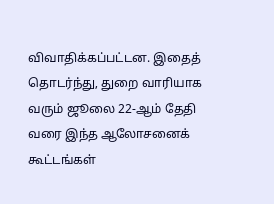விவாதிக்கப்பட்டன. இதைத் தொடர்ந்து, துறை வாரியாக வரும் ஜூலை 22-ஆம் தேதி வரை இந்த ஆலோசனைக் கூட்டங்கள்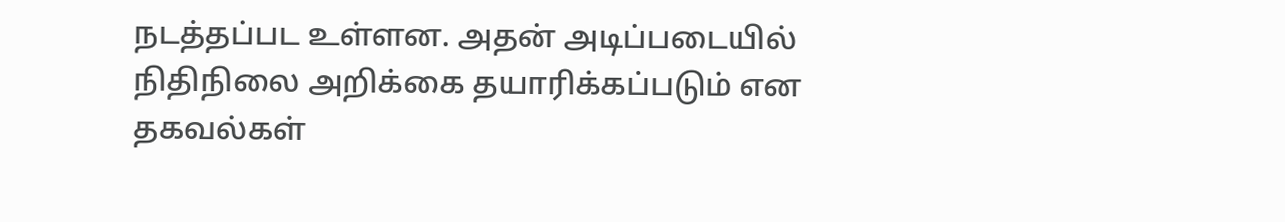நடத்தப்பட உள்ளன. அதன் அடிப்படையில் நிதிநிலை அறிக்கை தயாரிக்கப்படும் என தகவல்கள்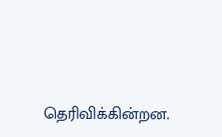தெரிவிக்கின்றன.